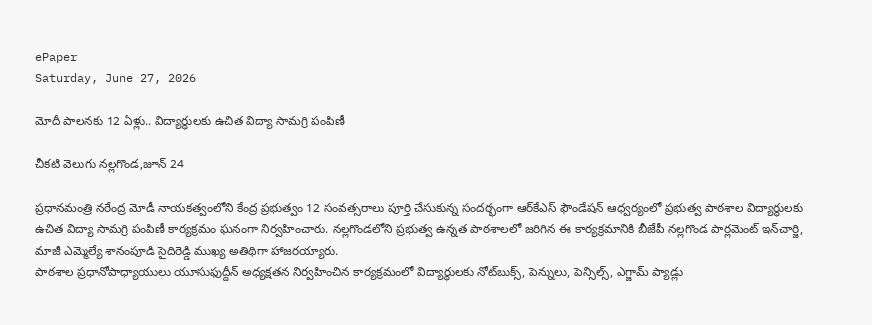ePaper
Saturday, June 27, 2026

మోదీ పాలనకు 12 ఏళ్లు.. విద్యార్థులకు ఉచిత విద్యా సామగ్రి పంపిణీ

చీకటి వెలుగు నల్లగొండ,జూన్ 24

ప్రధానమంత్రి నరేంద్ర మోడీ నాయకత్వంలోని కేంద్ర ప్రభుత్వం 12 సంవత్సరాలు పూర్తి చేసుకున్న సందర్భంగా ఆర్‌కేఎస్ ఫౌండేషన్ ఆధ్వర్యంలో ప్రభుత్వ పాఠశాల విద్యార్థులకు ఉచిత విద్యా సామగ్రి పంపిణీ కార్యక్రమం ఘనంగా నిర్వహించారు. నల్లగొండలోని ప్రభుత్వ ఉన్నత పాఠశాలలో జరిగిన ఈ కార్యక్రమానికి బీజేపీ నల్లగొండ పార్లమెంట్ ఇన్‌చార్జి, మాజీ ఎమ్మెల్యే శానంపూడి సైదిరెడ్డి ముఖ్య అతిథిగా హాజరయ్యారు.
పాఠశాల ప్రధానోపాధ్యాయులు యూసుఫుద్దీన్ అధ్యక్షతన నిర్వహించిన కార్యక్రమంలో విద్యార్థులకు నోట్‌బుక్స్, పెన్నులు, పెన్సిల్స్, ఎగ్జామ్ ప్యాడ్లు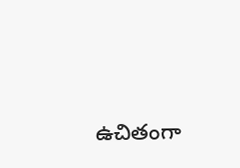ఉచితంగా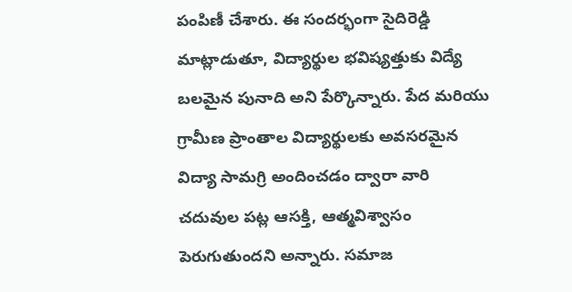పంపిణీ చేశారు. ఈ సందర్భంగా సైదిరెడ్డి మాట్లాడుతూ, విద్యార్థుల భవిష్యత్తుకు విద్యే బలమైన పునాది అని పేర్కొన్నారు. పేద మరియు గ్రామీణ ప్రాంతాల విద్యార్థులకు అవసరమైన విద్యా సామగ్రి అందించడం ద్వారా వారి చదువుల పట్ల ఆసక్తి, ఆత్మవిశ్వాసం పెరుగుతుందని అన్నారు. సమాజ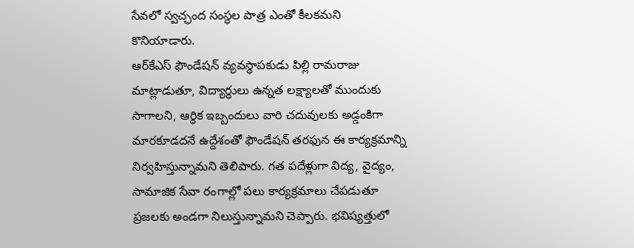సేవలో స్వచ్ఛంద సంస్థల పాత్ర ఎంతో కీలకమని కొనియాడారు.
ఆర్‌కేఎస్ ఫౌండేషన్ వ్యవస్థాపకుడు పిల్లి రామరాజు మాట్లాడుతూ, విద్యార్థులు ఉన్నత లక్ష్యాలతో ముందుకు సాగాలని, ఆర్థిక ఇబ్బందులు వారి చదువులకు అడ్డంకిగా మారకూడదనే ఉద్దేశంతో ఫౌండేషన్ తరఫున ఈ కార్యక్రమాన్ని నిర్వహిస్తున్నామని తెలిపారు. గత పదేళ్లుగా విద్య, వైద్యం, సామాజిక సేవా రంగాల్లో పలు కార్యక్రమాలు చేపడుతూ ప్రజలకు అండగా నిలుస్తున్నామని చెప్పారు. భవిష్యత్తులో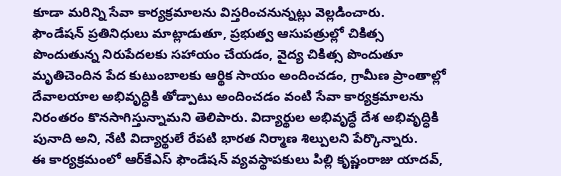కూడా మరిన్ని సేవా కార్యక్రమాలను విస్తరించనున్నట్లు వెల్లడించారు.
ఫౌండేషన్ ప్రతినిధులు మాట్లాడుతూ, ప్రభుత్వ ఆసుపత్రుల్లో చికిత్స పొందుతున్న నిరుపేదలకు సహాయం చేయడం, వైద్య చికిత్స పొందుతూ మృతిచెందిన పేద కుటుంబాలకు ఆర్థిక సాయం అందించడం, గ్రామీణ ప్రాంతాల్లో దేవాలయాల అభివృద్ధికి తోడ్పాటు అందించడం వంటి సేవా కార్యక్రమాలను నిరంతరం కొనసాగిస్తున్నామని తెలిపారు. విద్యార్థుల అభివృద్ధే దేశ అభివృద్ధికి పునాది అని, నేటి విద్యార్థులే రేపటి భారత నిర్మాణ శిల్పులని పేర్కొన్నారు.
ఈ కార్యక్రమంలో ఆర్‌కేఎస్ ఫౌండేషన్ వ్యవస్థాపకులు పిల్లి కృష్ణంరాజు యాదవ్,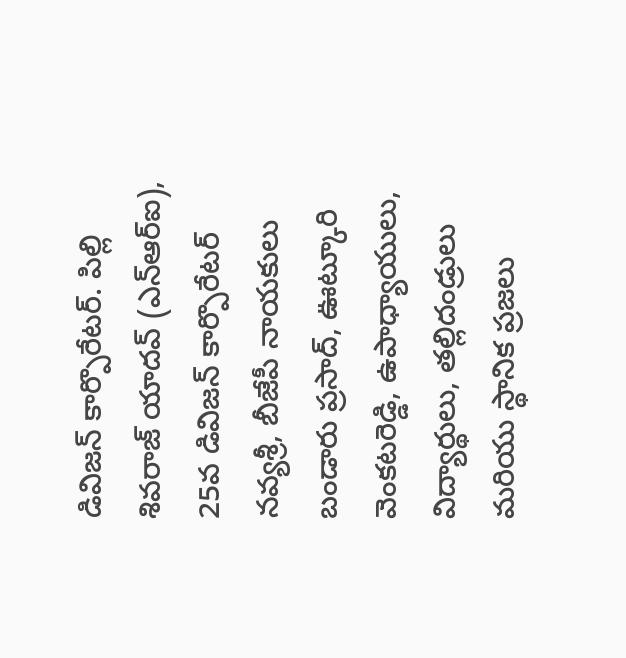డివిజన్ కార్పొరేటర్. పిల్లి శివరాజ్ యాదవ్ (ఎన్‌ఆర్‌ఐ), 25వ డివిజన్ కార్పొరేటర్ నవ్యశ్రీ, బీజేపీ నాయకులు బండారు ప్రసాద్, ఊట్కూరి వెంకటరెడ్డి, ఉపాధ్యాయులు, విద్యార్థులు, తల్లిదండ్రులు మరియు స్థానిక ప్రజలు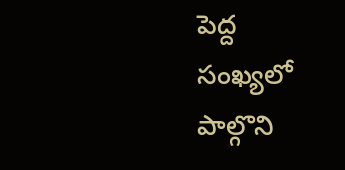పెద్ద సంఖ్యలో పాల్గొని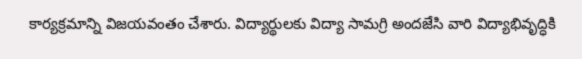కార్యక్రమాన్ని విజయవంతం చేశారు. విద్యార్థులకు విద్యా సామగ్రి అందజేసి వారి విద్యాభివృద్ధికి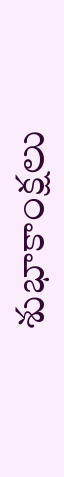శుభాకాంక్షలు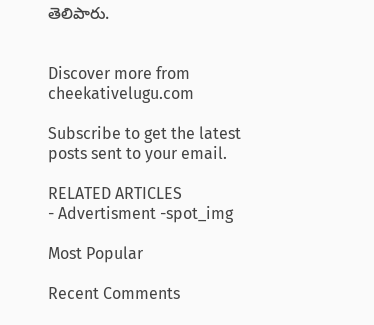తెలిపారు.


Discover more from cheekativelugu.com

Subscribe to get the latest posts sent to your email.

RELATED ARTICLES
- Advertisment -spot_img

Most Popular

Recent Comments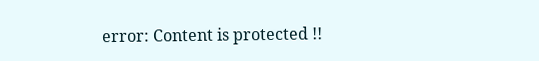error: Content is protected !!